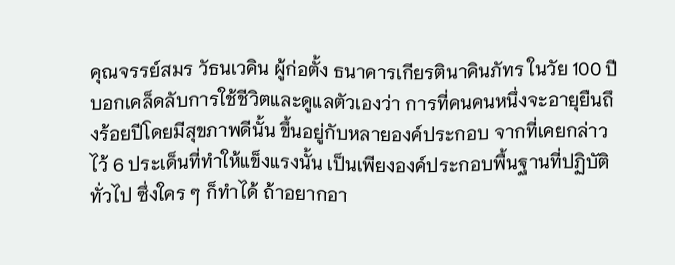คุณจรรย์สมร วัธนเวคิน ผู้ก่อตั้ง ธนาคารเกียรตินาคินภัทร ในวัย 100 ปี บอกเคล็ดลับการใช้ชีวิตและดูแลตัวเองว่า การที่คนคนหนึ่งจะอายุยืนถึงร้อยปีโดยมีสุขภาพดีนั้น ขึ้นอยู่กับหลายองค์ประกอบ จากที่เคยกล่าวไว้ 6 ประเด็นที่ทำให้แข็งแรงนั้น เป็นเพียงองค์ประกอบพื้นฐานที่ปฏิบัติทั่วไป ซึ่งใคร ๆ ก็ทำได้ ถ้าอยากอา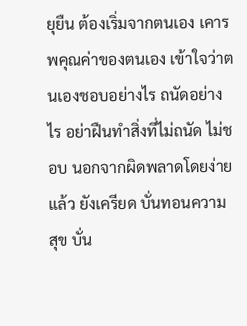ยุยืน ต้องเริ่มจากตนเอง เคารพคุณค่าของตนเอง เข้าใจว่าตนเองชอบอย่างไร ถนัดอย่างไร อย่าฝืนทำสิ่งที่ไม่ถนัด ไม่ชอบ นอกจากผิดพลาดโดยง่ายแล้ว ยังเครียด บั่นทอนความสุข บั่น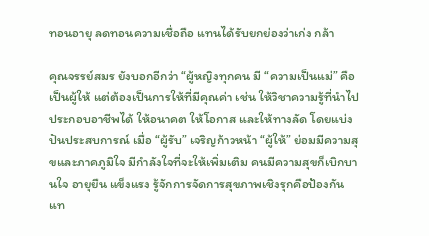ทอนอายุ ลดทอนความเชื่อถือ แทนได้รับยกย่องว่าเก่ง กล้า

คุณจรรย์สมร ยังบอกอีกว่า “ผู้หญิงทุกคน มี “ความเป็นแม่” คือเป็นผู้ให้ แต่ต้องเป็นการให้ที่มีคุณค่า เช่น ให้วิชาความรู้ที่นำไปประกอบอาชีพได้ ให้อนาคต ให้โอกาส และให้ทางลัด โดยแบ่งปันประสบการณ์ เมื่อ “ผู้รับ” เจริญก้าวหน้า “ผู้ให้” ย่อมมีความสุขและภาคภูมิใจ มีกำลังใจที่จะให้เพิ่มเติม คนมีความสุขก็เบิกบานใจ อายุยืน แข็งแรง รู้จักการจัดการสุขภาพเชิงรุกคือป้องกันแท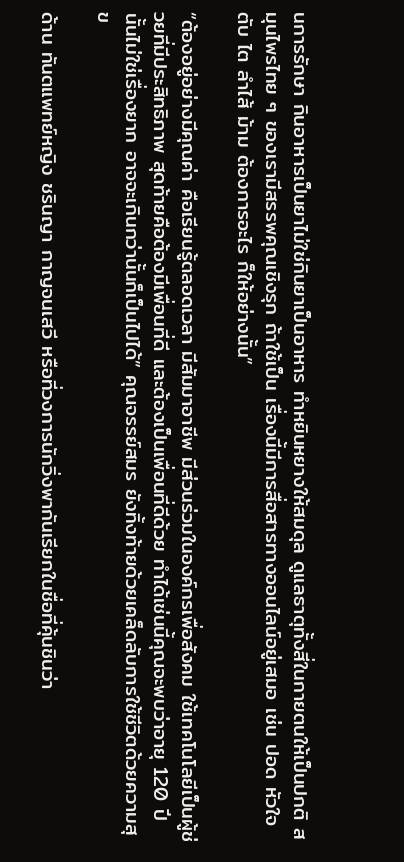นการรักษา กินอาหารเป็นยาไม่ใช่กินยาเป็นอาหาร ทำหยินหยางให้สมดุล ดูแลธาตุทั้งสี่ในกายตนให้เป็นปกติ สมุนไพรไทย ๆ ของเรามีสรรพคุณเชิงรุก ถ้าใช้เป็น เรื่องนี้มีการสื่อสารทางออนไลน์อยู่เสมอ เช่น ปอด หัวใจ ตับ ไต ลำไส้ ม้าม ต้องการอะไร ก็ให้อย่างนั้น”

“ต้องอยู่อย่างมีคุณค่า คือเรียนรู้ตลอดเวลา มีสัมมาอาชีพ มีส่วนร่วมในองค์กรเพื่อสังคม ใช้เทคโนโลยีเป็นผู้ช่วยที่มีประสิทธิภาพ สุดท้ายคือต้องมีเพื่อนที่ดี และต้องเป็นเพื่อนที่ดีด้วย ทำได้เช่นนี้คุณจะพบว่าอายุ 120 ปีนั้นไม่ใช่เรื่องยาก อาจจะเกินกว่านั้นก็เป็นไปได้” คุณจรรย์สมร ยังทิ้งท้ายด้วยเคล็ดลับการใช้ชีวิตด้วยความสุข

ด้าน ทันตแพทย์หญิง ชรินญา กาญจนเสวี หรือที่วงการนักวิ่งพากันเรียกในชื่อที่คุ้นชินว่า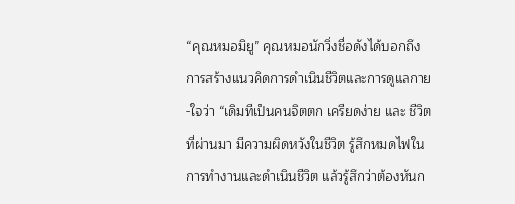“คุณหมอมิยู” คุณหมอนักวิ่งชื่อดังได้บอกถึงการสร้างแนวคิดการดำเนินชีวิตและการดูแลกาย-ใจว่า “เดิมทีเป็นคนจิตตก เครียดง่าย และ ชีวิตที่ผ่านมา มีความผิดหวังในชีวิต รู้สึกหมดไฟในการทำงานและดำเนินชีวิต แล้วรู้สึกว่าต้องหันก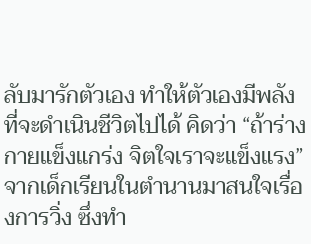ลับมารักตัวเอง ทำให้ตัวเองมีพลังที่จะดำเนินชีวิตไปได้ คิดว่า “ถ้าร่างกายแข็งแกร่ง จิตใจเราจะแข็งแรง” จากเด็กเรียนในตำนานมาสนใจเรื่องการวิ่ง ซึ่งทำ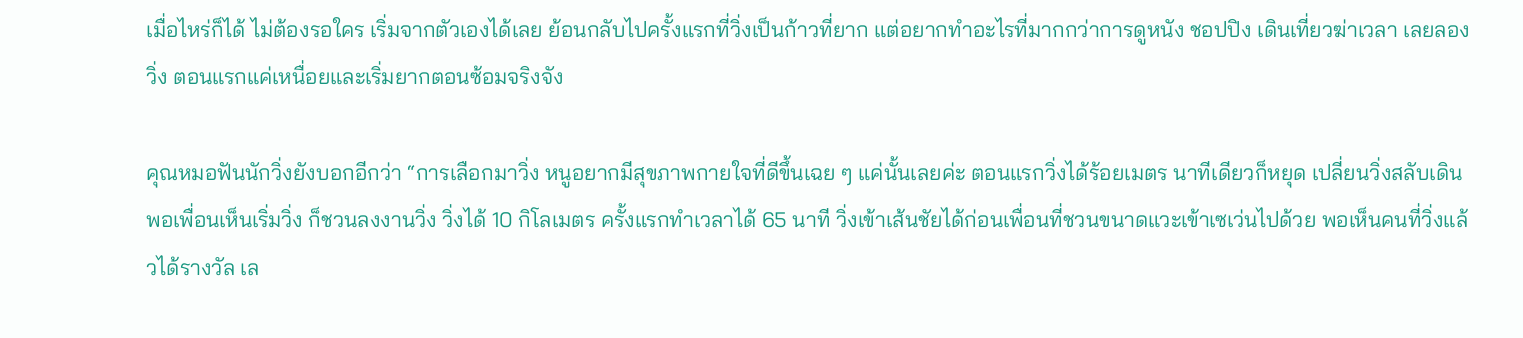เมื่อไหร่ก็ได้ ไม่ต้องรอใคร เริ่มจากตัวเองได้เลย ย้อนกลับไปครั้งแรกที่วิ่งเป็นก้าวที่ยาก แต่อยากทำอะไรที่มากกว่าการดูหนัง ชอปปิง เดินเที่ยวฆ่าเวลา เลยลองวิ่ง ตอนแรกแค่เหนื่อยและเริ่มยากตอนซ้อมจริงจัง

คุณหมอฟันนักวิ่งยังบอกอีกว่า “การเลือกมาวิ่ง หนูอยากมีสุขภาพกายใจที่ดีขึ้นเฉย ๆ แค่นั้นเลยค่ะ ตอนแรกวิ่งได้ร้อยเมตร นาทีเดียวก็หยุด เปลี่ยนวิ่งสลับเดิน พอเพื่อนเห็นเริ่มวิ่ง ก็ชวนลงงานวิ่ง วิ่งได้ 10 กิโลเมตร ครั้งแรกทำเวลาได้ 65 นาที วิ่งเข้าเส้นชัยได้ก่อนเพื่อนที่ชวนขนาดแวะเข้าเซเว่นไปด้วย พอเห็นคนที่วิ่งแล้วได้รางวัล เล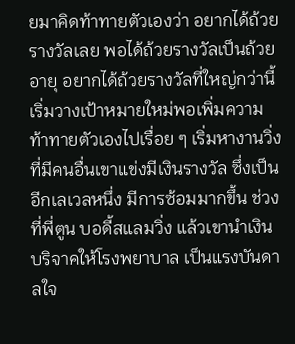ยมาคิดท้าทายตัวเองว่า อยากได้ถ้วยรางวัลเลย พอได้ถ้วยรางวัลเป็นถ้วยอายุ อยากได้ถ้วยรางวัลที่ใหญ่กว่านี้ เริ่มวางเป้าหมายใหม่พอเพิ่มความท้าทายตัวเองไปเรื่อย ๆ เริ่มหางานวิ่งที่มีคนอื่นเขาแข่งมีเงินรางวัล ซึ่งเป็นอีกเลเวลหนึ่ง มีการซ้อมมากขึ้น ช่วงที่พี่ตูน บอดี้สแลมวิ่ง แล้วเขานำเงินบริจาคให้โรงพยาบาล เป็นแรงบันดาลใจ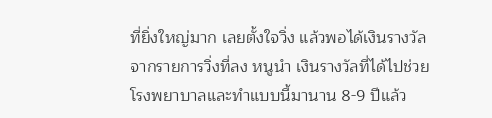ที่ยิ่งใหญ่มาก เลยตั้งใจวิ่ง แล้วพอได้เงินรางวัลจากรายการวิ่งที่ลง หนูนำ เงินรางวัลที่ได้ไปช่วยโรงพยาบาลและทำแบบนี้มานาน 8-9 ปีแล้ว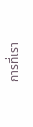การที่เรา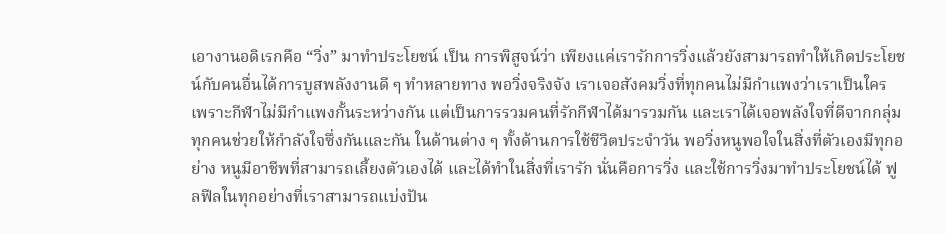เอางานอดิเรกคือ “วิ่ง” มาทำประโยชน์ เป็น การพิสูจน์ว่า เพียงแค่เรารักการวิ่งแล้วยังสามารถทำให้เกิดประโยชน์กับคนอื่นได้การบูสพลังงานดี ๆ ทำหลายทาง พอวิ่งจริงจัง เราเจอสังคมวิ่งที่ทุกคนไม่มีกำแพงว่าเราเป็นใคร เพราะกีฬาไม่มีกำแพงกั้นระหว่างกัน แต่เป็นการรวมคนที่รักกีฬาได้มารวมกัน และเราได้เจอพลังใจที่ดีจากกลุ่ม ทุกคนช่วยให้กำลังใจซึ่งกันและกัน ในด้านต่าง ๆ ทั้งด้านการใช้ชีวิตประจำวัน พอวิ่งหนูพอใจในสิ่งที่ตัวเองมีทุกอย่าง หนูมีอาชีพที่สามารถเลี้ยงตัวเองได้ และได้ทำในสิ่งที่เรารัก นั่นคือการวิ่ง และใช้การวิ่งมาทำประโยชน์ได้ ฟูลฟีลในทุกอย่างที่เราสามารถแบ่งปัน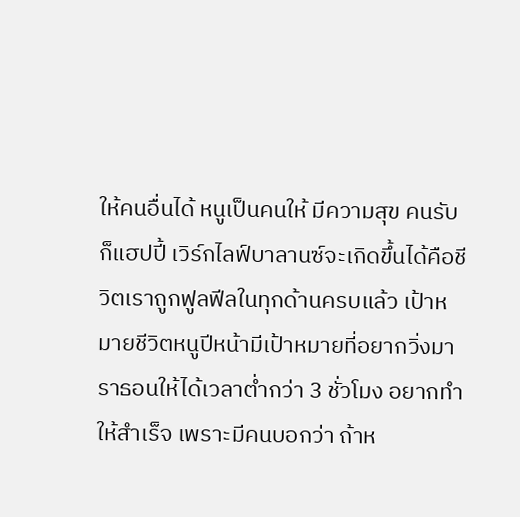ให้คนอื่นได้ หนูเป็นคนให้ มีความสุข คนรับก็แฮปปี้ เวิร์กไลฟ์บาลานซ์จะเกิดขึ้นได้คือชีวิตเราถูกฟูลฟีลในทุกด้านครบแล้ว เป้าหมายชีวิตหนูปีหน้ามีเป้าหมายที่อยากวิ่งมาราธอนให้ได้เวลาต่ำกว่า 3 ชั่วโมง อยากทำให้สำเร็จ เพราะมีคนบอกว่า ถ้าห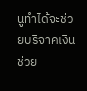นูทำได้จะช่วยบริจาคเงินช่วย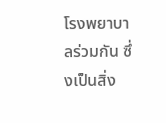โรงพยาบาลร่วมกัน ซึ่งเป็นสิ่ง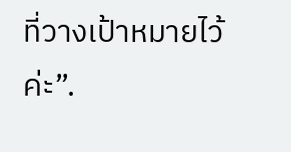ที่วางเป้าหมายไว้ค่ะ”.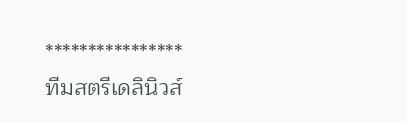****************
ทีมสตรีเดลินิวส์